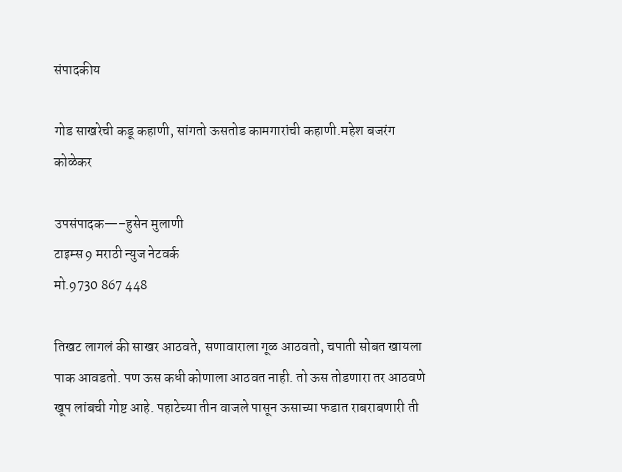संपादकीय

गोड साखरेची कडू कहाणी, सांगतो ऊसतोड कामगारांची कहाणी.महेश बजरंग कोळेकर

उपसंपादक—–हुसेन मुलाणी
टाइम्स 9 मराठी न्युज नेटवर्क
मो.9730 867 448

तिखट लागलं की साखर आठवते, सणावाराला गूळ आठवतो, चपाती सोबत खायला पाक आवडतो. पण ऊस कधी कोणाला आठवत नाही. तो ऊस तोडणारा तर आठवणे खूप लांबची गोष्ट आहे. पहाटेच्या तीन वाजले पासून ऊसाच्या फडात राबराबणारी ती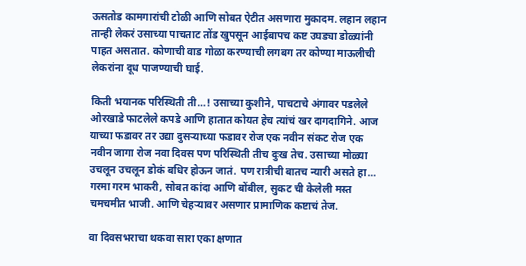ऊसतोड कामगारांची टोळी आणि सोबत ऐटीत असणारा मुकादम. लहान लहान तान्ही लेकरं उसाच्या पाचताट तोंड खुपसून आईबापच कष्ट उघड्या डोळ्यांनी पाहत असतात. कोणाची वाड गोळा करण्याची लगबग तर कोण्या माऊलीची लेकरांना दूध पाजण्याची घाई.

किती भयानक परिस्थिती ती…! उसाच्या कुशीने, पाचटाचे अंगावर पडलेले ओरखाडे फाटलेले कपडे आणि हातात कोयत हेच त्यांचं खर दागदागिने. आज याच्या फडावर तर उद्या दुसऱ्याच्या फडावर रोज एक नवीन संकट रोज एक नवीन जागा रोज नवा दिवस पण परिस्थिती तीच दुःख तेच. उसाच्या मोळ्या उचलून उचलून डोकं बधिर होऊन जातं. पण रात्रीची बातच न्यारी असते हा… गरमा गरम भाकरी, सोबत कांदा आणि बोंबील, सुकट ची केलेली मस्त चमचमीत भाजी. आणि चेहऱ्यावर असणार प्रामाणिक कष्टाचं तेज.

वा दिवसभराचा थकवा सारा एका क्षणात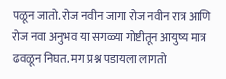पळून जातो. रोज नवीन जागा रोज नवीन रात्र आणि रोज नवा अनुभव या सगळ्या गोष्टीतून आयुष्य मात्र ढवळून निघत. मग प्रश्न पडायला लागतो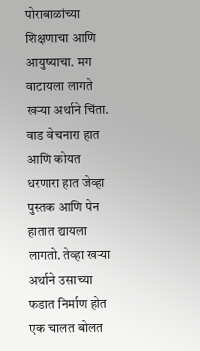पोराबाळांच्या शिक्षणाचा आणि आयुष्याचा. मग वाटायला लागते खऱ्या अर्थाने चिंता. वाड वेचनारा हात आणि कोयत धरणारा हात जेव्हा पुस्तक आणि पेन हातात द्यायला लागतो. तेव्हा खऱ्या अर्थाने उसाच्या फडात निर्माण होत एक चालत बोलत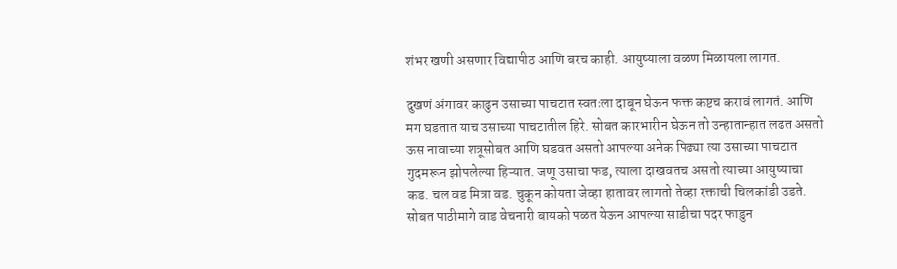शंभर खणी असणार विद्यापीठ आणि बरच काही. आयुष्याला वळण मिळायला लागत.

दुखणं अंगावर काढुन उसाच्या पाचटात स्वतःला दाबून घेऊन फक्त कष्टच करावं लागतं. आणि मग घडतात याच उसाच्या पाचटातील हिरे. सोबत कारभारीन घेऊन तो उन्हातान्हात लढत असतो ऊस नावाच्या शत्रूसोबत आणि घडवत असतो आपल्या अनेक पिढ्या त्या उसाच्या पाचटात गुदमरून झोपलेल्या हिऱ्यात. जणू उसाचा फड, त्याला दाखवतच असतो त्याच्या आयुष्याचा कड. चल वड मित्रा वड. चुकून कोयता जेव्हा हातावर लागतो तेव्हा रक्ताची चिलकांडी उडते. सोबत पाठीमागे वाड वेचनारी बायको पळत येऊन आपल्या साडीचा पदर फाडुन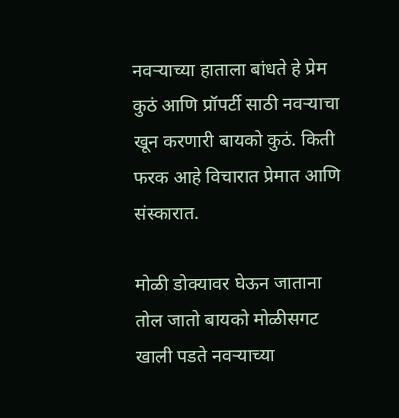नवऱ्याच्या हाताला बांधते हे प्रेम कुठं आणि प्रॉपर्टी साठी नवऱ्याचा खून करणारी बायको कुठं. किती फरक आहे विचारात प्रेमात आणि संस्कारात.

मोळी डोक्यावर घेऊन जाताना तोल जातो बायको मोळीसगट खाली पडते नवऱ्याच्या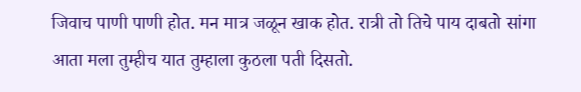जिवाच पाणी पाणी होत. मन मात्र जळून खाक होत. रात्री तो तिचे पाय दाबतो सांगा आता मला तुम्हीच यात तुम्हाला कुठला पती दिसतो.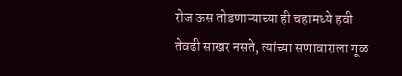रोज ऊस तोडणाऱ्याच्या ही चहामध्ये हवी तेवढी साखर नसते, त्यांच्या सणावाराला गूळ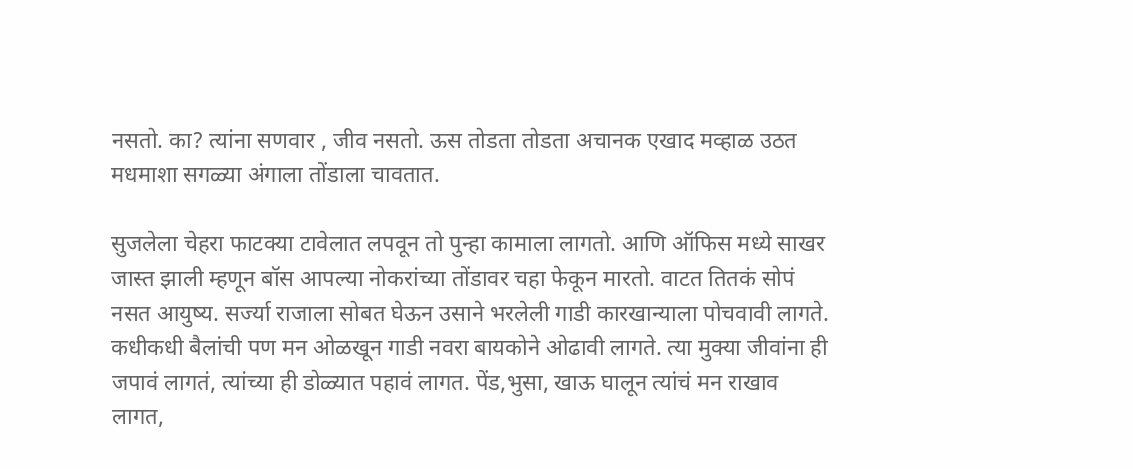नसतो. का? त्यांना सणवार , जीव नसतो. ऊस तोडता तोडता अचानक एखाद मव्हाळ उठत मधमाशा सगळ्या अंगाला तोंडाला चावतात.

सुजलेला चेहरा फाटक्या टावेलात लपवून तो पुन्हा कामाला लागतो. आणि ऑफिस मध्ये साखर जास्त झाली म्हणून बॉस आपल्या नोकरांच्या तोंडावर चहा फेकून मारतो. वाटत तितकं सोपं नसत आयुष्य. सर्ज्या राजाला सोबत घेऊन उसाने भरलेली गाडी कारखान्याला पोचवावी लागते. कधीकधी बैलांची पण मन ओळखून गाडी नवरा बायकोने ओढावी लागते. त्या मुक्या जीवांना ही जपावं लागतं, त्यांच्या ही डोळ्यात पहावं लागत. पेंड,भुसा, खाऊ घालून त्यांचं मन राखाव लागत,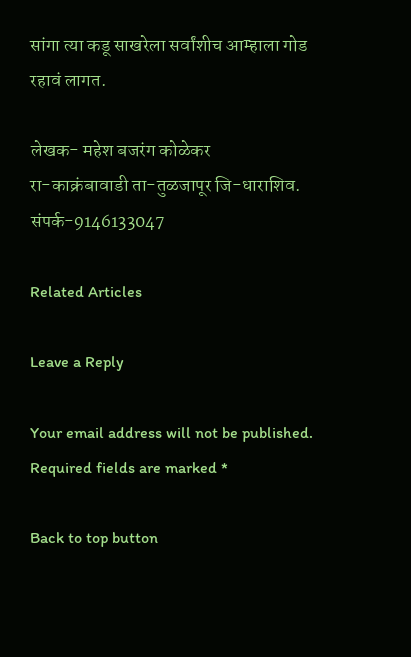सांगा त्या कडू साखरेला सर्वांशीच आम्हाला गोड रहावं लागत.

लेखक- महेश बजरंग कोळेकर
रा-काक्रंबावाडी ता-तुळजापूर जि-धाराशिव.
संपर्क-9146133047

Related Articles

Leave a Reply

Your email address will not be published. Required fields are marked *

Back to top button